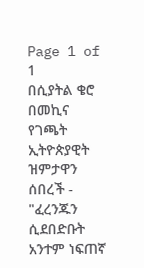Page 1 of 1
በሲያትል ቄሮ በመኪና የገጫት ኢትዮጵያዊት ዝምታዋን ሰበረች - "ፈረንጁን ሲደበድቡት አንተም ነፍጠኛ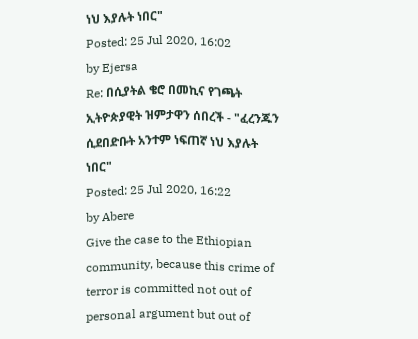ነህ እያሉት ነበር"
Posted: 25 Jul 2020, 16:02
by Ejersa
Re: በሲያትል ቄሮ በመኪና የገጫት ኢትዮጵያዊት ዝምታዋን ሰበረች - "ፈረንጁን ሲደበድቡት አንተም ነፍጠኛ ነህ እያሉት ነበር"
Posted: 25 Jul 2020, 16:22
by Abere
Give the case to the Ethiopian community, because this crime of terror is committed not out of personal argument but out of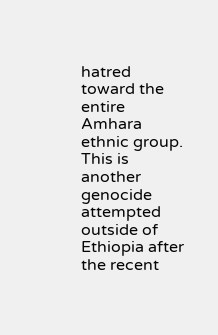hatred toward the entire Amhara ethnic group. This is another genocide attempted outside of Ethiopia after the recent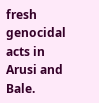fresh genocidal acts in Arusi and Bale.